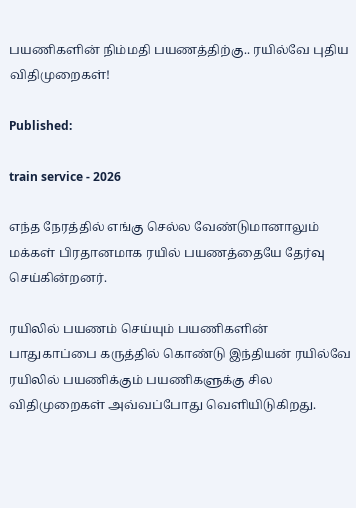பயணிகளின் நிம்மதி பயணத்திற்கு.. ரயில்வே புதிய விதிமுறைகள்!

Published:

train service - 2026

எந்த நேரத்தில் எங்கு செல்ல வேண்டுமானாலும் மக்கள் பிரதானமாக ரயில் பயணத்தையே தேர்வு செய்கின்றனர்.

ரயிலில் பயணம் செய்யும் பயணிகளின் பாதுகாப்பை கருத்தில் கொண்டு இந்தியன் ரயில்வே ரயிலில் பயணிக்கும் பயணிகளுக்கு சில விதிமுறைகள் அவ்வப்போது வெளியிடுகிறது.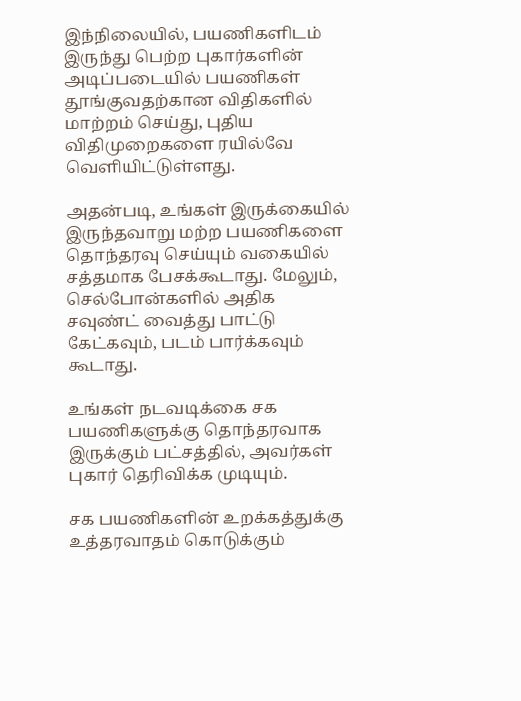இந்நிலையில், பயணிகளிடம் இருந்து பெற்ற புகார்களின் அடிப்படையில் பயணிகள் தூங்குவதற்கான விதிகளில் மாற்றம் செய்து, புதிய விதிமுறைகளை ரயில்வே வெளியிட்டுள்ளது.

அதன்படி, உங்கள் இருக்கையில் இருந்தவாறு மற்ற பயணிகளை தொந்தரவு செய்யும் வகையில் சத்தமாக பேசக்கூடாது. மேலும், செல்போன்களில் அதிக சவுண்ட் வைத்து பாட்டு கேட்கவும், படம் பார்க்கவும் கூடாது.

உங்கள் நடவடிக்கை சக பயணிகளுக்கு தொந்தரவாக இருக்கும் பட்சத்தில், அவர்கள் புகார் தெரிவிக்க முடியும்.

சக பயணிகளின் உறக்கத்துக்கு உத்தரவாதம் கொடுக்கும்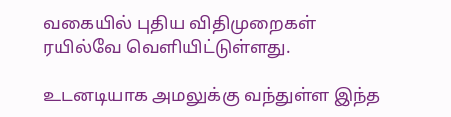வகையில் புதிய விதிமுறைகள் ரயில்வே வெளியிட்டுள்ளது.

உடனடியாக அமலுக்கு வந்துள்ள இந்த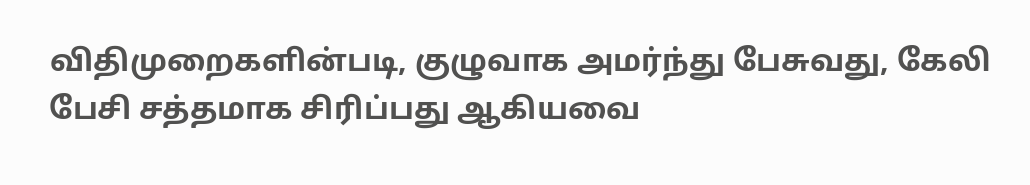விதிமுறைகளின்படி, குழுவாக அமர்ந்து பேசுவது, கேலி பேசி சத்தமாக சிரிப்பது ஆகியவை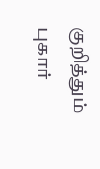குறித்தும் புகார்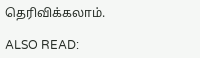தெரிவிக்கலாம்.

ALSO READ: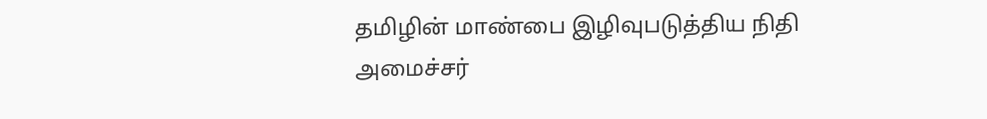தமிழின் மாண்பை இழிவுபடுத்திய நிதி அமைச்சர்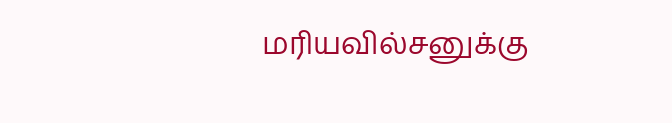மரியவில்சனுக்கு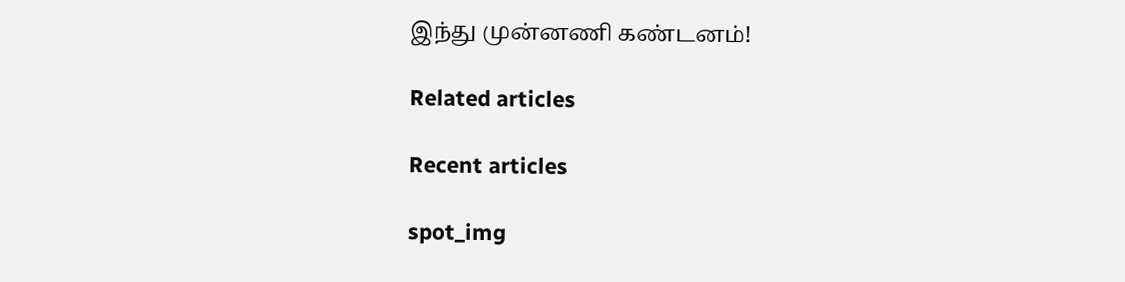இந்து முன்னணி கண்டனம்!

Related articles

Recent articles

spot_img